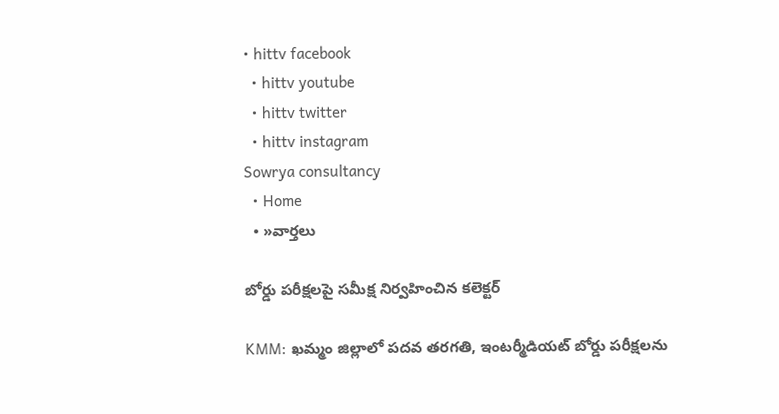• hittv facebook
  • hittv youtube
  • hittv twitter
  • hittv instagram
Sowrya consultancy
  • Home
  • »వార్తలు

బోర్డు పరీక్షలపై సమీక్ష నిర్వహించిన కలెక్టర్

KMM: ఖమ్మం జిల్లాలో పదవ తరగతి, ఇంటర్మీడియట్ బోర్డు పరీక్షలను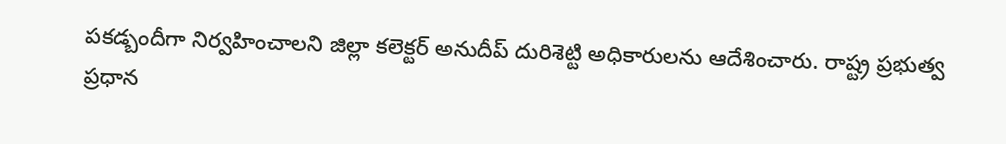పకడ్బందీగా నిర్వహించాలని జిల్లా కలెక్టర్ అనుదీప్ దురిశెట్టి అధికారులను ఆదేశించారు. రాష్ట్ర ప్రభుత్వ ప్రధాన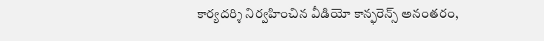కార్యదర్శి నిర్వహించిన వీడియో కాన్ఫరెన్స్ అనంతరం,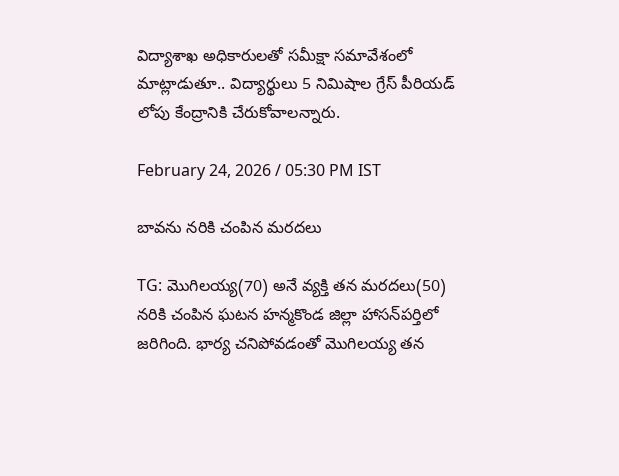విద్యాశాఖ అధికారులతో సమీక్షా సమావేశంలో మాట్లాడుతూ.. విద్యార్థులు 5 నిమిషాల గ్రేస్ పీరియడ్ లోపు కేంద్రానికి చేరుకోవాలన్నారు.

February 24, 2026 / 05:30 PM IST

బావను నరికి చంపిన మరదలు

TG: మొగిలయ్య(70) అనే వ్యక్తి తన మరదలు(50) నరికి చంపిన ఘటన హన్మకొండ జిల్లా హాసన్‌పర్తిలో జరిగింది. భార్య చనిపోవడంతో మొగిలయ్య తన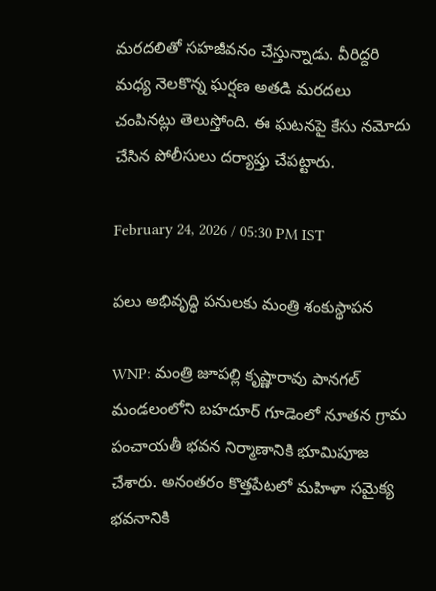మరదలితో సహజీవనం చేస్తున్నాడు. వీరిద్దరి మధ్య నెలకొన్న ఘర్షణ అతడి మరదలు చంపినట్లు తెలుస్తోంది. ఈ ఘటనపై కేసు నమోదు చేసిన పోలీసులు దర్యాప్తు చేపట్టారు.

February 24, 2026 / 05:30 PM IST

పలు అభివృద్ధి పనులకు మంత్రి శంకుస్థాపన

WNP: మంత్రి జూపల్లి కృష్ణారావు పానగల్ మండలంలోని బహదూర్ గూడెంలో నూతన గ్రామ పంచాయతీ భవన నిర్మాణానికి భూమిపూజ చేశారు. అనంతరం కొత్తపేటలో మహిళా సమైక్య భవనానికి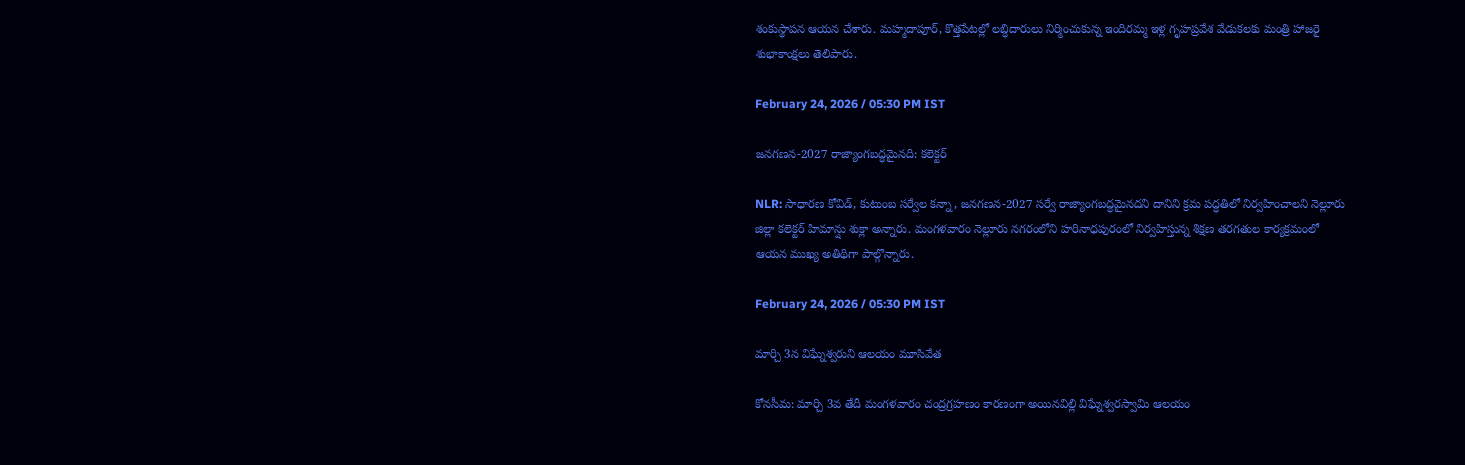శంకుస్థాపన ఆయన చేశారు. మహ్మదాపూర్, కొత్తపేటల్లో లబ్ధిదారులు నిర్మించుకున్న ఇందిరమ్మ ఇళ్ల గృహప్రవేశ వేడుకలకు మంత్రి హాజరై శుభాకాంక్షలు తెలిపారు.

February 24, 2026 / 05:30 PM IST

జనగణన-2027 రాజ్యాంగబద్ధమైనది: కలెక్టర్

NLR: సాధారణ కోవిడ్, కుటుంబ సర్వేల కన్నా, జనగణన-2027 సర్వే రాజ్యాంగబద్ధమైనదని దానిని క్రమ పద్ధతిలో నిర్వహించాలని నెల్లూరు జిల్లా కలెక్టర్ హిమాన్షు శుక్లా అన్నారు. మంగళవారం నెల్లూరు నగరంలోని హరినాధపురంలో నిర్వహిస్తున్న శిక్షణ తరగతుల కార్యక్రమంలో ఆయన ముఖ్య అతిథిగా పాల్గొన్నారు.

February 24, 2026 / 05:30 PM IST

మార్చి 3న విఘ్నేశ్వరుని ఆలయం మూసివేత

కోనసీమ: మార్చి 3వ తేదీ మంగళవారం చంద్రగ్రహణం కారణంగా అయినవిల్లి విఘ్నేశ్వరస్వామి ఆలయం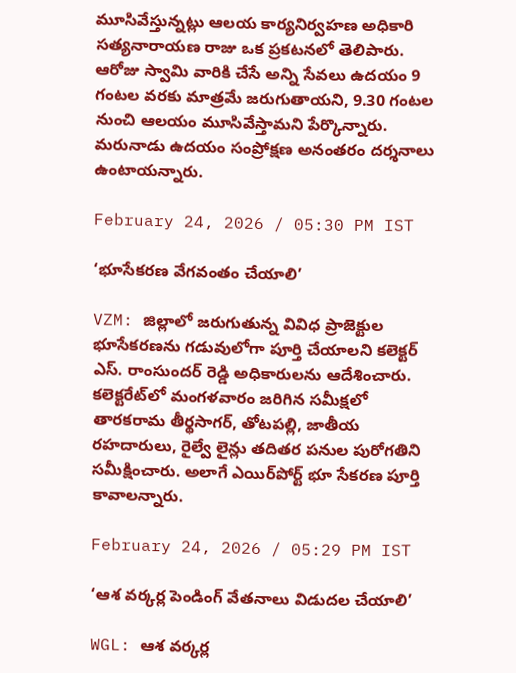మూసివేస్తున్నట్లు ఆలయ కార్యనిర్వహణ అధికారి సత్యనారాయణ రాజు ఒక ప్రకటనలో తెలిపారు. ఆరోజు స్వామి వారికి చేసే అన్ని సేవలు ఉదయం 9 గంటల వరకు మాత్రమే జరుగుతాయని, 9.30 గంటల నుంచి ఆలయం మూసివేస్తామని పేర్కొన్నారు. మరునాడు ఉదయం సంప్రోక్షణ అనంతరం దర్శనాలు ఉంటాయన్నారు.

February 24, 2026 / 05:30 PM IST

‘భూసేకరణ వేగవంతం చేయాలి’

VZM: జిల్లాలో జరుగుతున్న వివిధ ప్రాజెక్టుల భూసేకరణను గడువులోగా పూర్తి చేయాలని కలెక్టర్ ఎస్. రాంసుందర్ రెడ్డి అధికారులను ఆదేశించారు. కలెక్టరేట్‌లో మంగళవారం జరిగిన సమీక్షలో తారకరామ తీర్థసాగర్, తోటపల్లి, జాతీయ రహదారులు, రైల్వే లైన్లు తదితర పనుల పురోగతిని సమీక్షించారు. అలాగే ఎయిర్‌పోర్ట్ భూ సేకరణ పూర్తి కావాలన్నారు.

February 24, 2026 / 05:29 PM IST

‘ఆశ వర్కర్ల పెండింగ్ వేతనాలు విడుదల చేయాలి’

WGL: ఆశ వర్కర్ల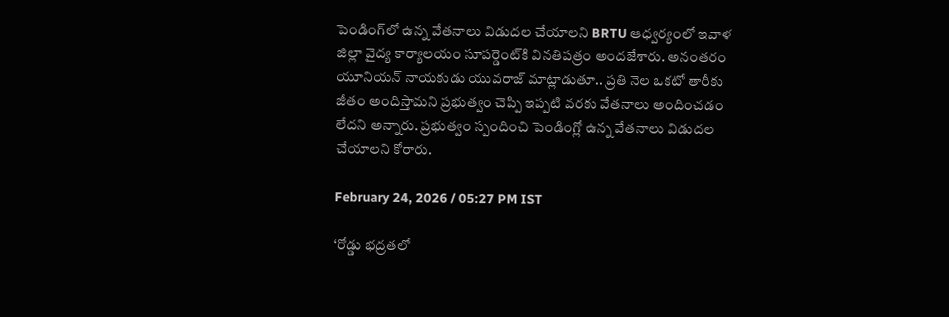పెండింగ్‌లో ఉన్న వేతనాలు విడుదల చేయాలని BRTU ఆధ్వర్యంలో ఇవాళ జిల్లా వైద్య కార్యాలయం సూపర్డెంట్‌కి వినతిపత్రం అందజేశారు. అనంతరం యూనియన్ నాయకుడు యువరాజ్ మాట్లాడుతూ.. ప్రతి నెల ఒకటో తారీకు జీతం అందిస్తామని ప్రభుత్వం చెప్పి ఇప్పటి వరకు వేతనాలు అందించడం లేదని అన్నారు. ప్రభుత్వం స్పందించి పెండింగ్లో ఉన్న వేతనాలు విడుదల చేయాలని కోరారు.

February 24, 2026 / 05:27 PM IST

‘రోడ్డు భద్రతలో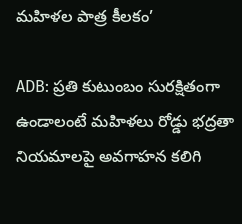మహిళల పాత్ర కీలకం’

ADB: ప్రతి కుటుంబం సురక్షితంగా ఉండాలంటే మహిళలు రోడ్డు భద్రతా నియమాలపై అవగాహన కలిగి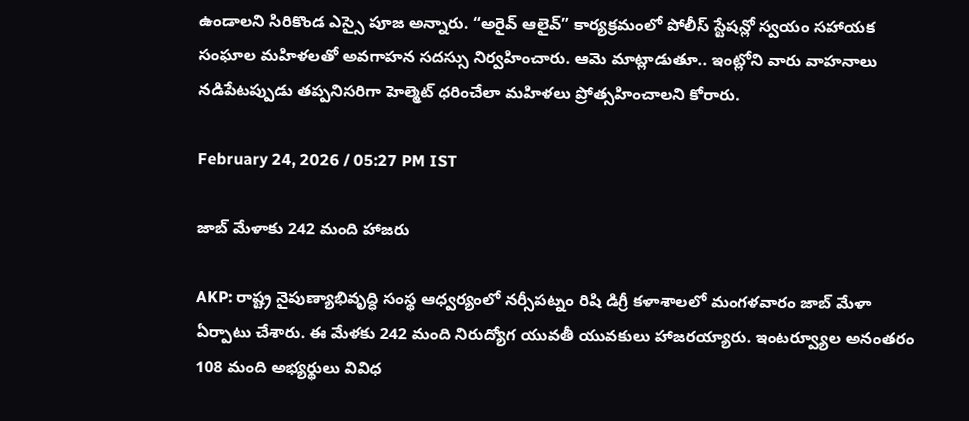ఉండాలని సిరికొండ ఎస్సై పూజ అన్నారు. “అరైవ్ ఆలైవ్” కార్యక్రమంలో పోలీస్ స్టేషన్లో స్వయం సహాయక సంఘాల మహిళలతో అవగాహన సదస్సు నిర్వహించారు. ఆమె మాట్లాడుతూ.. ఇంట్లోని వారు వాహనాలు నడిపేటప్పుడు తప్పనిసరిగా హెల్మెట్ ధరించేలా మహిళలు ప్రోత్సహించాలని కోరారు.

February 24, 2026 / 05:27 PM IST

జాబ్ మేళాకు 242 మంది హాజరు

AKP: రాష్ట్ర నైపుణ్యాభివృద్ధి సంస్థ ఆధ్వర్యంలో నర్సీపట్నం రిషి డిగ్రీ కళాశాలలో మంగళవారం జాబ్ మేళా ఏర్పాటు చేశారు. ఈ మేళకు 242 మంది నిరుద్యోగ యువతీ యువకులు హాజరయ్యారు. ఇంటర్వ్యూల అనంతరం 108 మంది అభ్యర్థులు వివిధ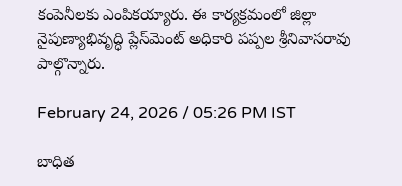కంపెనీలకు ఎంపికయ్యారు. ఈ కార్యక్రమంలో జిల్లా నైపుణ్యాభివృద్ధి ప్లేస్‌మెంట్ అధికారి పప్పల శ్రీనివాసరావు పాల్గొన్నారు.

February 24, 2026 / 05:26 PM IST

బాధిత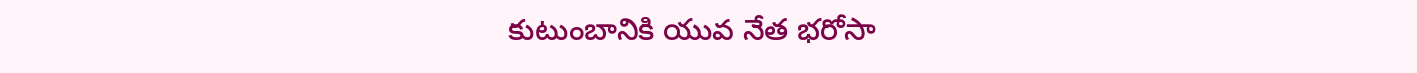కుటుంబానికి యువ నేత భరోసా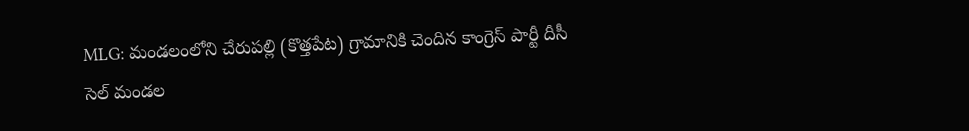MLG: మండలంలోని చేరుపల్లి (కొత్తపేట) గ్రామానికి చెందిన కాంగ్రెస్ పార్టీ దీసీ సెల్ మండల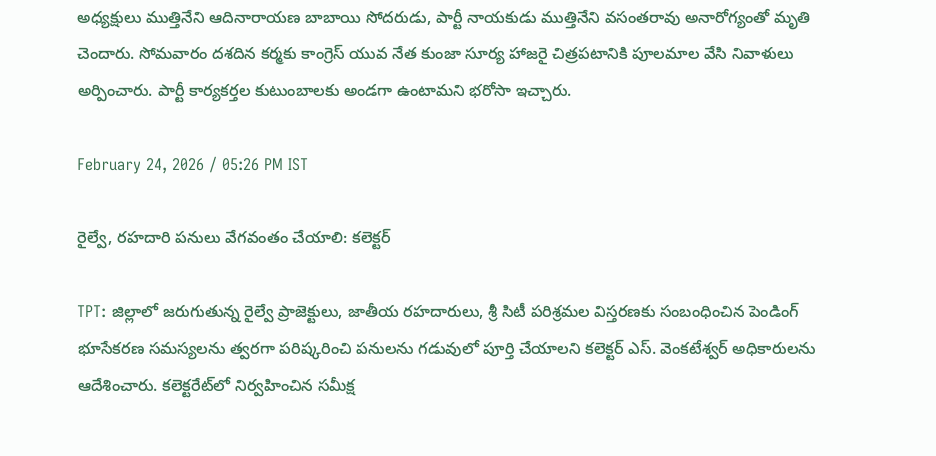అధ్యక్షులు ముత్తినేని ఆదినారాయణ బాబాయి సోదరుడు, పార్టీ నాయకుడు ముత్తినేని వసంతరావు అనారోగ్యంతో మృతి చెందారు. సోమవారం దశదిన కర్మకు కాంగ్రెస్ యువ నేత కుంజా సూర్య హాజరై చిత్రపటానికి పూలమాల వేసి నివాళులు అర్పించారు. పార్టీ కార్యకర్తల కుటుంబాలకు అండగా ఉంటామని భరోసా ఇచ్చారు.

February 24, 2026 / 05:26 PM IST

రైల్వే, రహదారి పనులు వేగవంతం చేయాలి: కలెక్టర్

TPT: జిల్లాలో జరుగుతున్న రైల్వే ప్రాజెక్టులు, జాతీయ రహదారులు, శ్రీ సిటీ పరిశ్రమల విస్తరణకు సంబంధించిన పెండింగ్ భూసేకరణ సమస్యలను త్వరగా పరిష్కరించి పనులను గడువులో పూర్తి చేయాలని కలెక్టర్ ఎస్. వెంకటేశ్వర్ అధికారులను ఆదేశించారు. కలెక్టరేట్‌లో నిర్వహించిన సమీక్ష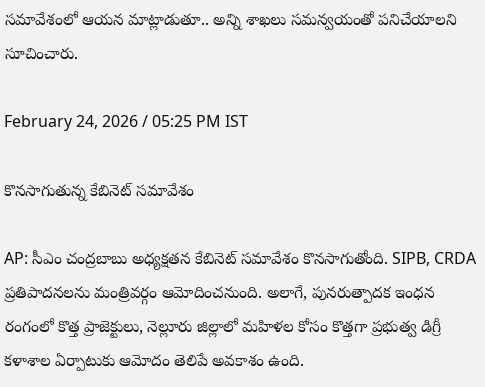సమావేశంలో ఆయన మాట్లాడుతూ.. అన్ని శాఖలు సమన్వయంతో పనిచేయాలని సూచించారు.

February 24, 2026 / 05:25 PM IST

కొనసాగుతున్న కేబినెట్ సమావేశం

AP: సీఎం చంద్రబాబు అధ్యక్షతన కేబినెట్ సమావేశం కొనసాగుతోంది. SIPB, CRDA ప్రతిపాదనలను మంత్రివర్గం ఆమోదించనుంది. అలాగే, పునరుత్పాదక ఇంధన రంగంలో కొత్త ప్రాజెక్టులు, నెల్లూరు జిల్లాలో మహిళల కోసం కొత్తగా ప్రభుత్వ డిగ్రీ కళాశాల ఏర్పాటుకు ఆమోదం తెలిపే అవకాశం ఉంది.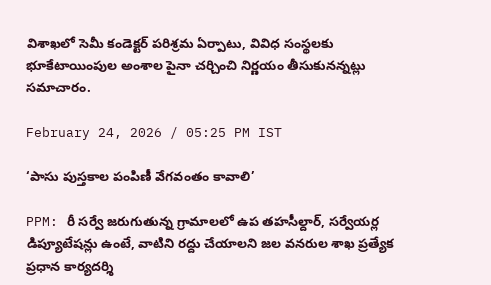విశాఖలో సెమీ కండెక్టర్ పరిశ్రమ ఏర్పాటు, వివిధ సంస్థలకు భూకేటాయింపుల అంశాల పైనా చర్చించి నిర్ణయం తీసుకునన్నట్లు సమాచారం.

February 24, 2026 / 05:25 PM IST

‘పాసు పుస్తకాల పంపిణీ వేగవంతం కావాలి’

PPM: రీ సర్వే జరుగుతున్న గ్రామాలలో ఉప తహసీల్దార్, సర్వేయర్ల డిప్యూటేషన్లు ఉంటే, వాటిని రద్దు చేయాలని జల వనరుల శాఖ ప్రత్యేక ప్రధాన కార్యదర్శి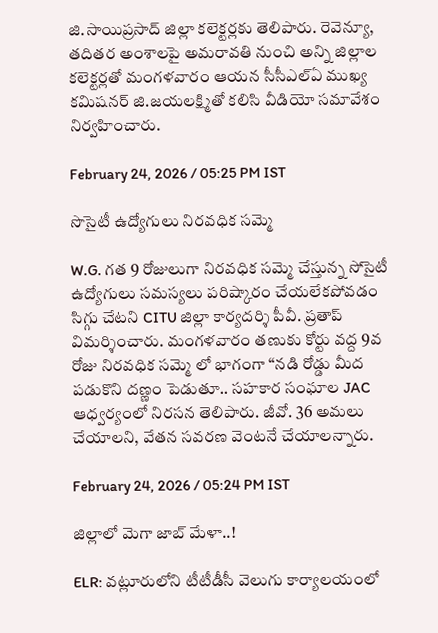జి.సాయిప్రసాద్ జిల్లా కలెక్టర్లకు తెలిపారు. రెవెన్యూ, తదితర అంశాలపై అమరావతి నుంచి అన్ని జిల్లాల కలెక్టర్లతో మంగళవారం ఆయన సీసీఎల్ఏ ముఖ్య కమిషనర్ జి.జయలక్ష్మితో కలిసి వీడియో సమావేశం నిర్వహించారు.

February 24, 2026 / 05:25 PM IST

సొసైటీ ఉద్యోగులు నిరవధిక సమ్మె

W.G. గత 9 రోజులుగా నిరవధిక సమ్మె చేస్తున్న సోసైటీ ఉద్యోగులు సమస్యలు పరిష్కారం చేయలేకపోవడం సిగ్గు చేటని CITU జిల్లా కార్యదర్శి పీవీ. ప్రతాప్ విమర్శించారు. మంగళవారం తణుకు కోర్టు వద్ద 9వ రోజు నిరవధిక సమ్మె లో భాగంగా “నడి రోడ్డు మీద పడుకొని దణ్ణం పెడుతూ.. సహకార సంఘాల JAC ఆధ్వర్యంలో నిరసన తెలిపారు. జీవో. 36 అమలు చేయాలని, వేతన సవరణ వెంటనే చేయాలన్నారు.

February 24, 2026 / 05:24 PM IST

జిల్లాలో మెగా జాబ్ మేళా..!

ELR: వట్లూరులోని టీటీడీసీ వెలుగు కార్యాలయంలో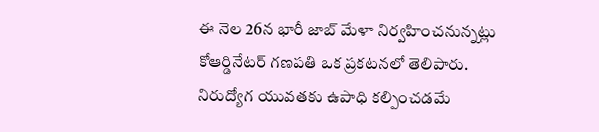ఈ నెల 26న భారీ జాబ్ మేళా నిర్వహించనున్నట్లు కోఆర్డినేటర్ గణపతి ఒక ప్రకటనలో తెలిపారు. నిరుద్యోగ యువతకు ఉపాధి కల్పించడమే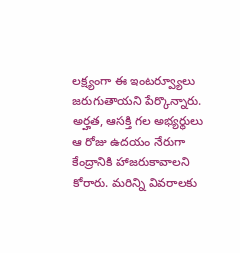లక్ష్యంగా ఈ ఇంటర్వ్యూలు జరుగుతాయని పేర్కొన్నారు. అర్హత, ఆసక్తి గల అభ్యర్థులు ఆ రోజు ఉదయం నేరుగా కేంద్రానికి హాజరుకావాలని కోరారు. మరిన్ని వివరాలకు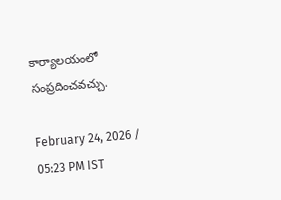కార్యాలయంలో సంప్రదించవచ్చు.

February 24, 2026 / 05:23 PM IST